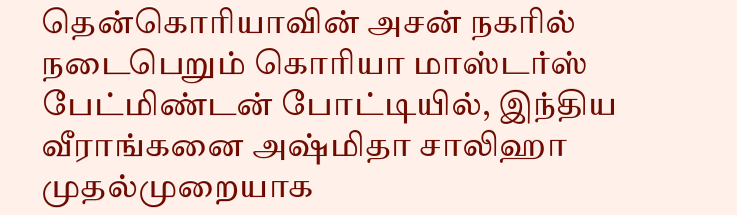தென்கொரியாவின் அசன் நகரில் நடைபெறும் கொரியா மாஸ்டர்ஸ் பேட்மிண்டன் போட்டியில், இந்திய வீராங்கனை அஷ்மிதா சாலிஹா முதல்முறையாக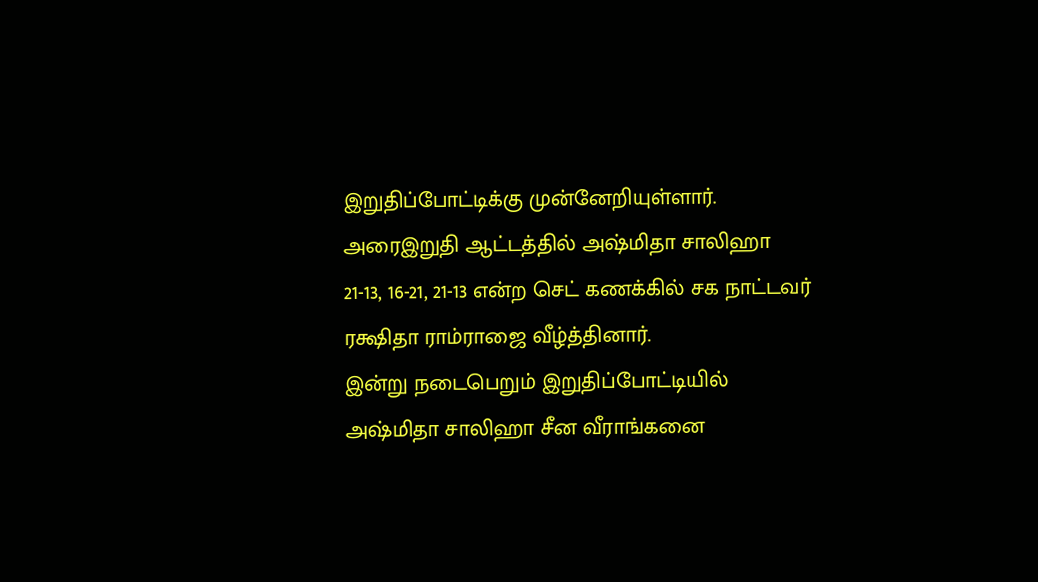இறுதிப்போட்டிக்கு முன்னேறியுள்ளார்.
அரைஇறுதி ஆட்டத்தில் அஷ்மிதா சாலிஹா 21-13, 16-21, 21-13 என்ற செட் கணக்கில் சக நாட்டவர் ரக்ஷிதா ராம்ராஜை வீழ்த்தினார்.
இன்று நடைபெறும் இறுதிப்போட்டியில் அஷ்மிதா சாலிஹா சீன வீராங்கனை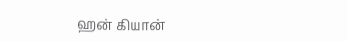ஹன் கியான்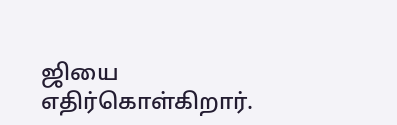ஜியை எதிர்கொள்கிறார்.